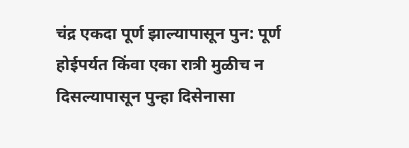चंद्र एकदा पूर्ण झाल्यापासून पुन: पूर्ण होईपर्यत किंवा एका रात्री मुळीच न दिसल्यापासून पुन्हा दिसेनासा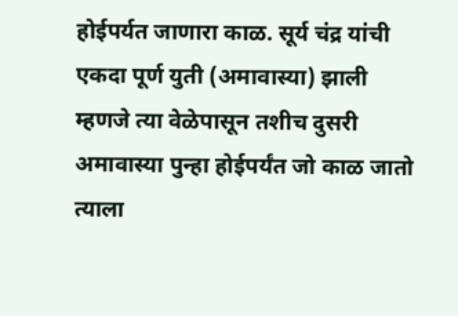होईपर्यत जाणारा काळ. सूर्य चंद्र यांची एकदा पूर्ण युती (अमावास्या) झाली म्हणजे त्या वेळेपासून तशीच दुसरी अमावास्या पुन्हा होईपर्यंत जो काळ जातो त्याला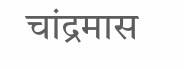चांद्रमास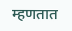म्हणतात